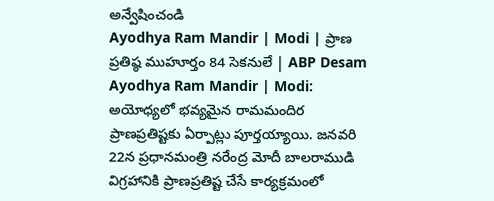అన్వేషించండి
Ayodhya Ram Mandir | Modi | ప్రాణ ప్రతిష్ఠ ముహూర్తం 84 సెకనులే | ABP Desam
Ayodhya Ram Mandir | Modi:
అయోధ్యలో భవ్యమైన రామమందిర ప్రాణప్రతిష్టకు ఏర్పాట్లు పూర్తయ్యాయి. జనవరి 22న ప్రధానమంత్రి నరేంద్ర మోదీ బాలరాముడి విగ్రహానికి ప్రాణప్రతిష్ట చేసే కార్యక్రమంలో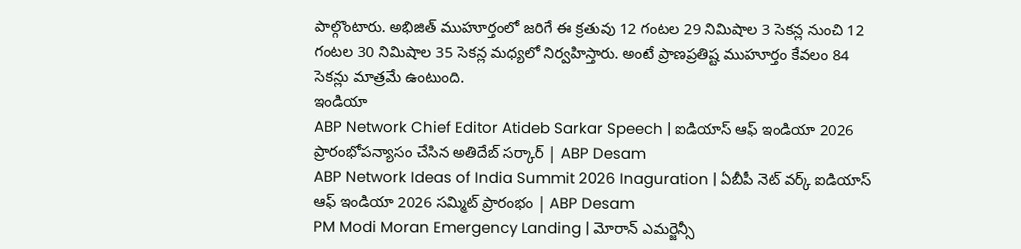పాల్గొంటారు. అభిజిత్ ముహూర్తంలో జరిగే ఈ క్రతువు 12 గంటల 29 నిమిషాల 3 సెకన్ల నుంచి 12 గంటల 30 నిమిషాల 35 సెకన్ల మధ్యలో నిర్వహిస్తారు. అంటే ప్రాణప్రతిష్ట ముహూర్తం కేవలం 84 సెకన్లు మాత్రమే ఉంటుంది.
ఇండియా
ABP Network Chief Editor Atideb Sarkar Speech | ఐడియాస్ ఆఫ్ ఇండియా 2026 ప్రారంభోపన్యాసం చేసిన అతిదేబ్ సర్కార్ | ABP Desam
ABP Network Ideas of India Summit 2026 Inaguration | ఏబీపీ నెట్ వర్క్ ఐడియాస్ ఆఫ్ ఇండియా 2026 సమ్మిట్ ప్రారంభం | ABP Desam
PM Modi Moran Emergency Landing | మోరాన్ ఎమర్జెన్సీ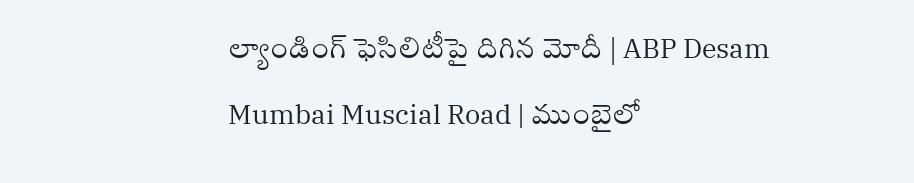ల్యాండింగ్ ఫెసిలిటీపై దిగిన మోదీ | ABP Desam
Mumbai Muscial Road | ముంబైలో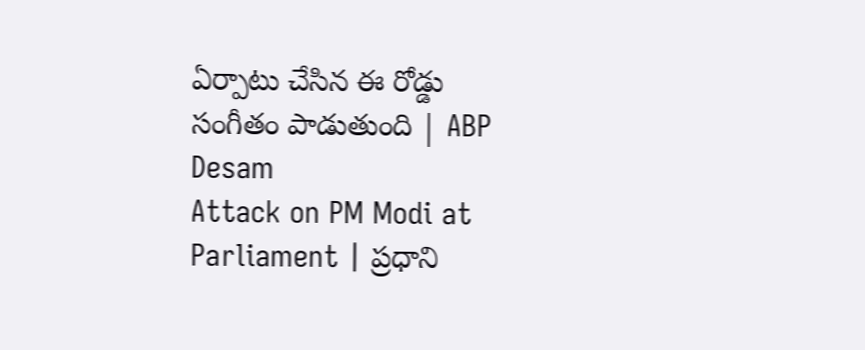ఏర్పాటు చేసిన ఈ రోడ్డు సంగీతం పాడుతుంది | ABP Desam
Attack on PM Modi at Parliament | ప్రధాని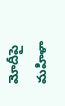మోదీపై మహిళా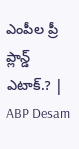ఎంపీల ప్రీ ప్లాన్డ్ ఎటాక్.? | ABP Desam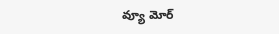వ్యూ మోర్